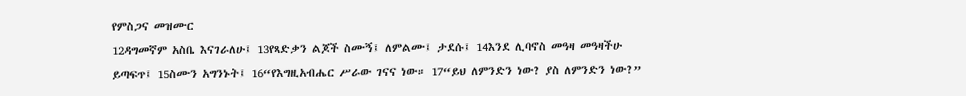የምስጋና መዝሙር
12ዳግመኛም አስቤ እናገራለሁ፤ 13የጻድቃን ልጆች ስሙኝ፤ ለምልሙ፤ ታደሱ፤ 14እንደ ሊባኖስ መዓዛ መዓዛችሁ ይጣፍጥ፤ 15ስሙን አግንኑት፤ 16“የእግዚአብሔር ሥራው ገናና ነው። 17“ይህ ለምንድን ነው? ያስ ለምንድን ነው?”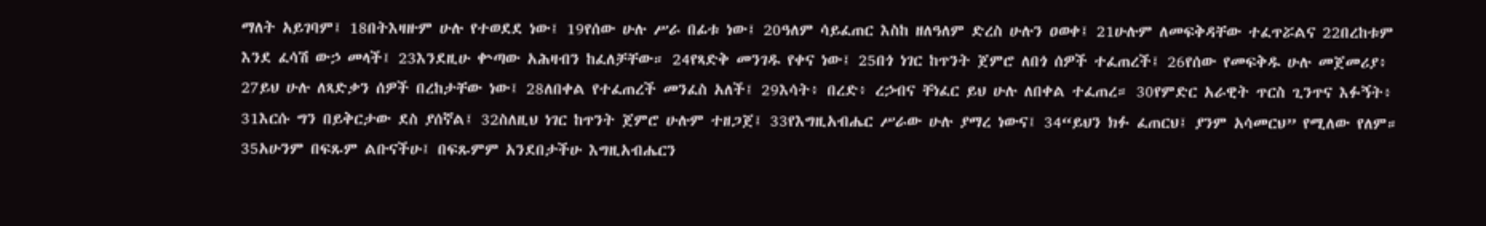ማለት አይገባም፤ 18በትእዛዙም ሁሉ የተወደደ ነው፤ 19የሰው ሁሉ ሥራ በፊቱ ነው፤ 20ዓለም ሳይፈጠር እስከ ዘለዓለም ድረስ ሁሉን ዐወቀ፤ 21ሁሉም ለመፍቅዳቸው ተፈጥሯልና 22በረከቱም እንደ ፈሳሽ ውኃ መላች፤ 23እንደዚሁ ቍጣው አሕዛብን ከፈለቻቸው። 24የጻድቅ መንገዱ የቀና ነው፤ 25በጎ ነገር ከጥንት ጀምሮ ለበጎ ሰዎች ተፈጠረች፤ 26የሰው የመፍቅዱ ሁሉ መጀመሪያ፥ 27ይህ ሁሉ ለጻድቃን ሰዎች በረከታቸው ነው፤ 28ለበቀል የተፈጠረች መንፈስ አለች፤ 29እሳት፥ በረድ፥ ረኃብና ቸነፈር ይህ ሁሉ ለበቀል ተፈጠረ። 30የምድር አራዊት ጥርስ ጊንጥና እፉኝት፥ 31እርሱ ግን በይቅርታው ደስ ያሰኛል፤ 32ስለዚህ ነገር ከጥንት ጀምሮ ሁሉም ተዘጋጀ፤ 33የእግዚአብሔር ሥራው ሁሉ ያማረ ነውና፤ 34“ይህን ክፉ ፈጠርህ፤ ያንም አሳመርህ” የሚለው የለም። 35አሁንም በፍጹም ልቡናችሁ፤ በፍጹምም አንደበታችሁ እግዚአብሔርን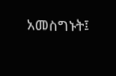አመስግኑት፤